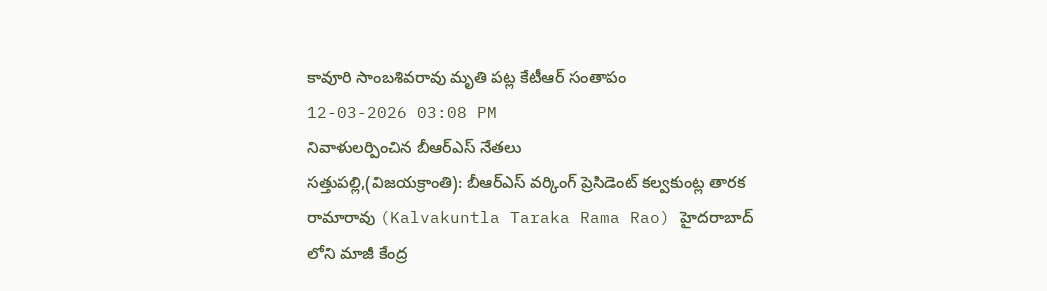కావూరి సాంబశివరావు మృతి పట్ల కేటీఆర్ సంతాపం
12-03-2026 03:08 PM
నివాళులర్పించిన బీఆర్ఎస్ నేతలు
సత్తుపల్లి,(విజయక్రాంతి): బీఆర్ఎస్ వర్కింగ్ ప్రెసిడెంట్ కల్వకుంట్ల తారక రామారావు (Kalvakuntla Taraka Rama Rao) హైదరాబాద్ లోని మాజీ కేంద్ర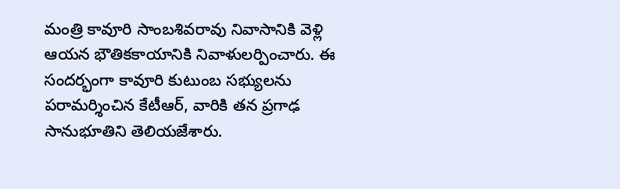మంత్రి కావూరి సాంబశివరావు నివాసానికి వెళ్లి ఆయన భౌతికకాయానికి నివాళులర్పించారు. ఈ సందర్భంగా కావూరి కుటుంబ సభ్యులను పరామర్శించిన కేటీఆర్, వారికి తన ప్రగాఢ సానుభూతిని తెలియజేశారు.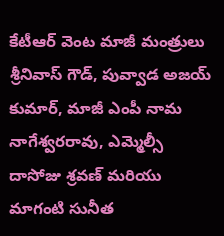కేటీఆర్ వెంట మాజీ మంత్రులు శ్రీనివాస్ గౌడ్, పువ్వాడ అజయ్ కుమార్, మాజీ ఎంపీ నామ నాగేశ్వరరావు, ఎమ్మెల్సీ దాసోజు శ్రవణ్ మరియు మాగంటి సునీత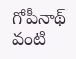గోపీనాథ్ వంటి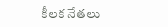కీలక నేతలు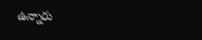ఉన్నారు